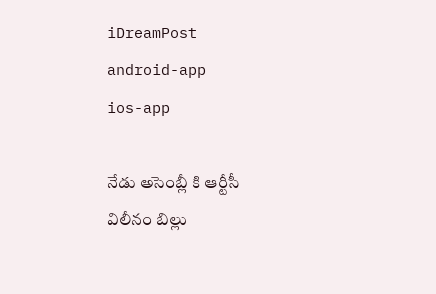iDreamPost
android-app
ios-app

నేడు అసెంబ్లీ కి ఆర్టీసీ విలీనం బిల్లు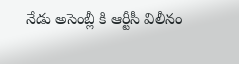నేడు అసెంబ్లీ కి ఆర్టీసీ విలీనం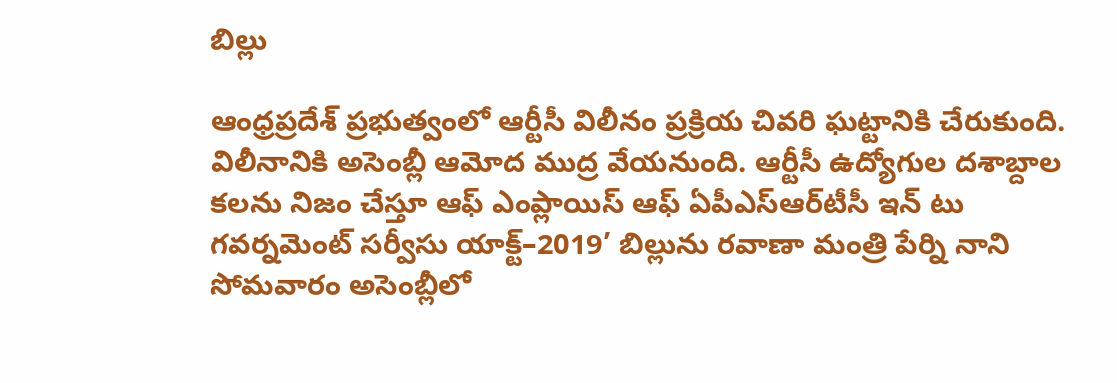బిల్లు

ఆంధ్రప్రదేశ్ ప్రభుత్వంలో ఆర్టీసీ విలీనం ప్రక్రియ చివరి ఘట్టానికి చేరుకుంది. విలీనానికి అసెంబ్లీ ఆమోద ముద్ర వేయనుంది. ఆర్టీసీ ఉద్యోగుల దశాబ్దాల కలను నిజం చేస్తూ ఆఫ్‌ ఎంప్లాయిస్‌ ఆఫ్‌ ఏపీఎస్‌ఆర్‌టీసీ ఇన్‌ టు గవర్నమెంట్‌ సర్వీసు యాక్ట్‌–2019’ బిల్లును రవాణా మంత్రి పేర్ని నాని సోమవారం అసెంబ్లీలో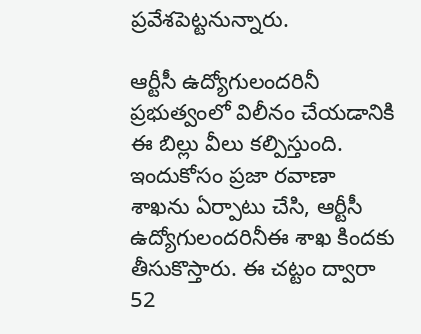ప్రవేశపెట్టనున్నారు.

ఆర్టీసీ ఉద్యోగులందరినీ ప్రభుత్వంలో విలీనం చేయడానికి ఈ బిల్లు వీలు కల్పిస్తుంది. ఇందుకోసం ప్రజా రవాణా శాఖను ఏర్పాటు చేసి, ఆర్టీసీ ఉద్యోగులందరినీఈ శాఖ కిందకు తీసుకొస్తారు. ఈ చట్టం ద్వారా 52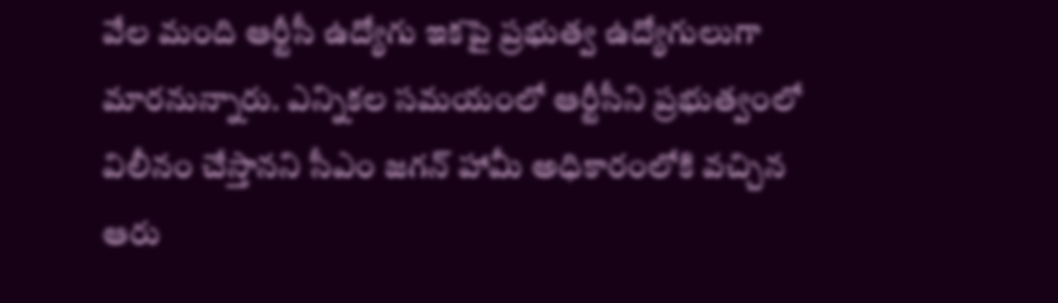వేల మంది ఆర్టీసీ ఉద్యోగు ఇకపై ప్రభుత్వ ఉద్యోగులుగా మారనున్నారు. ఎన్నికల సమయంలో ఆర్టీసీని ప్రభుత్వంలో విలీనం చేస్తానని సీఎం జగన్ హామీ అధికారంలోకి వచ్చిన ఆరు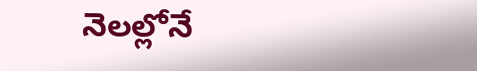నెలల్లోనే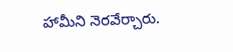హామీని నెరవేర్చారు.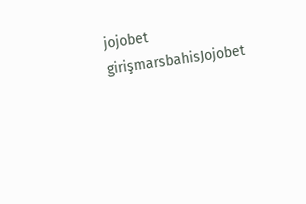jojobet girişmarsbahisJojobet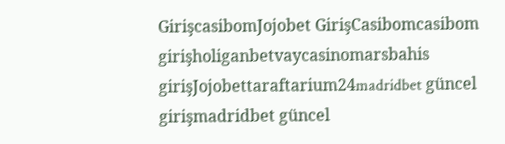GirişcasibomJojobet GirişCasibomcasibom girişholiganbetvaycasinomarsbahis girişJojobettaraftarium24madridbet güncel girişmadridbet güncel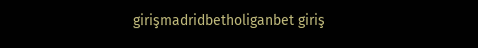girişmadridbetholiganbet giriş